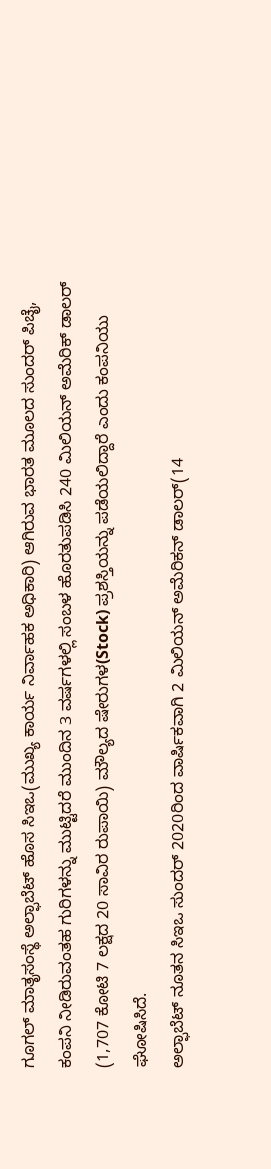ಗೂಗಲ್ ಮಾತೃಸಂಸ್ಥೆ ಅಲ್ಫಾಬೆಟ್ ಹೊಸ ಸಿಇಒ(ಮುಖ್ಯ ಕಾರ್ಯ ನಿರ್ವಾಹಕ ಅಧಿಕಾರಿ) ಆಗಿರುವ ಭಾರತ ಮೂಲದ ಸುಂದರ್ ಪಿಚೈ, ಕಂಪನಿ ನೀಡಿರುವಂತಹ ಗುರಿಗಳನ್ನು ಮುಟ್ಟಿದರೆ ಮುಂದಿನ 3 ವರ್ಷಗಳಲ್ಲಿ ಸಂಬಳ ಹೊರತುಪಡಿಸಿ 240 ಮಿಲಿಯನ್ ಅಮೆರಿಕ್ ಡಾಲರ್ (1,707 ಕೋಟಿ 7 ಲಕ್ಷದ 20 ಸಾವಿರ ರುಪಾಯಿ) ಮೌಲ್ಯದ ಷೇರುಗಳ(Stock) ಪ್ರಶಸ್ತಿಯನ್ನು ಪಡೆಯಲಿದ್ದಾರೆ ಎಂದು ಕಂಪನಿಯು ಘೋಷಿಸಿದೆ.
ಅಲ್ಫಾಬೆಟ್ ನೂತನ ಸಿಇಒ ಸುಂದರ್ 2020ರಿಂದ ವಾರ್ಷಿಕವಾಗಿ 2 ಮಿಲಿಯನ್ ಅಮೆರಿಕನ್ ಡಾಲರ್(14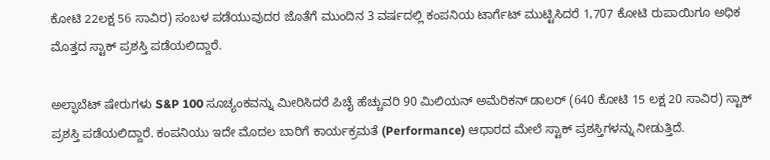ಕೋಟಿ 22ಲಕ್ಷ 56 ಸಾವಿರ) ಸಂಬಳ ಪಡೆಯುವುದರ ಜೊತೆಗೆ ಮುಂದಿನ 3 ವರ್ಷದಲ್ಲಿ ಕಂಪನಿಯ ಟಾರ್ಗೆಟ್ ಮುಟ್ಟಿಸಿದರೆ 1,707 ಕೋಟಿ ರುಪಾಯಿಗೂ ಅಧಿಕ ಮೊತ್ತದ ಸ್ಟಾಕ್ ಪ್ರಶಸ್ತಿ ಪಡೆಯಲಿದ್ದಾರೆ.

ಅಲ್ಫಾಬೆಟ್ ಷೇರುಗಳು S&P 100 ಸೂಚ್ಯಂಕವನ್ನು ಮೀರಿಸಿದರೆ ಪಿಚೈ ಹೆಚ್ಚುವರಿ 90 ಮಿಲಿಯನ್ ಅಮೆರಿಕನ್ ಡಾಲರ್ (640 ಕೋಟಿ 15 ಲಕ್ಷ 20 ಸಾವಿರ) ಸ್ಟಾಕ್ ಪ್ರಶಸ್ತಿ ಪಡೆಯಲಿದ್ದಾರೆ. ಕಂಪನಿಯು ಇದೇ ಮೊದಲ ಬಾರಿಗೆ ಕಾರ್ಯಕ್ರಮತೆ (Performance) ಆಧಾರದ ಮೇಲೆ ಸ್ಟಾಕ್ ಪ್ರಶಸ್ತಿಗಳನ್ನು ನೀಡುತ್ತಿದೆ.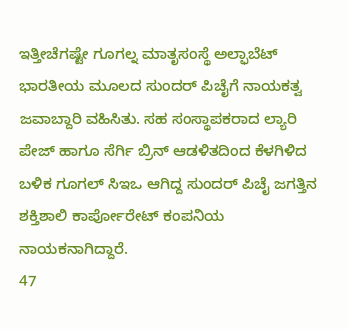ಇತ್ತೀಚೆಗಷ್ಟೇ ಗೂಗಲ್ನ ಮಾತೃಸಂಸ್ಥೆ ಅಲ್ಫಾಬೆಟ್ ಭಾರತೀಯ ಮೂಲದ ಸುಂದರ್ ಪಿಚೈಗೆ ನಾಯಕತ್ವ ಜವಾಬ್ದಾರಿ ವಹಿಸಿತು. ಸಹ ಸಂಸ್ಥಾಪಕರಾದ ಲ್ಯಾರಿ ಪೇಜ್ ಹಾಗೂ ಸೆರ್ಗಿ ಬ್ರಿನ್ ಆಡಳಿತದಿಂದ ಕೆಳಗಿಳಿದ ಬಳಿಕ ಗೂಗಲ್ ಸಿಇಒ ಆಗಿದ್ದ ಸುಂದರ್ ಪಿಚೈ ಜಗತ್ತಿನ ಶಕ್ತಿಶಾಲಿ ಕಾರ್ಪೋರೇಟ್ ಕಂಪನಿಯ ನಾಯಕನಾಗಿದ್ದಾರೆ.
47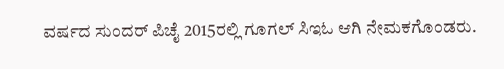ವರ್ಷದ ಸುಂದರ್ ಪಿಚೈ 2015ರಲ್ಲಿ ಗೂಗಲ್ ಸಿಇಓ ಆಗಿ ನೇಮಕಗೊಂಡರು.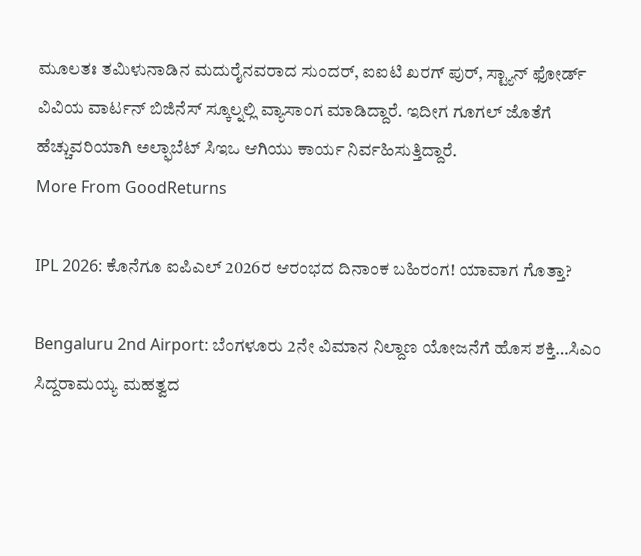ಮೂಲತಃ ತಮಿಳುನಾಡಿನ ಮದುರೈನವರಾದ ಸುಂದರ್, ಐಐಟಿ ಖರಗ್ ಪುರ್, ಸ್ಟ್ಯಾನ್ ಫೋರ್ಡ್ ವಿವಿಯ ವಾರ್ಟನ್ ಬಿಜಿನೆಸ್ ಸ್ಕೂಲ್ನಲ್ಲಿ ವ್ಯಾಸಾಂಗ ಮಾಡಿದ್ದಾರೆ. ಇದೀಗ ಗೂಗಲ್ ಜೊತೆಗೆ ಹೆಚ್ಚುವರಿಯಾಗಿ ಅಲ್ಫಾಬೆಟ್ ಸಿಇಒ ಆಗಿಯು ಕಾರ್ಯ ನಿರ್ವಹಿಸುತ್ತಿದ್ದಾರೆ.
More From GoodReturns

IPL 2026: ಕೊನೆಗೂ ಐಪಿಎಲ್ 2026ರ ಆರಂಭದ ದಿನಾಂಕ ಬಹಿರಂಗ! ಯಾವಾಗ ಗೊತ್ತಾ?

Bengaluru 2nd Airport: ಬೆಂಗಳೂರು 2ನೇ ವಿಮಾನ ನಿಲ್ದಾಣ ಯೋಜನೆಗೆ ಹೊಸ ಶಕ್ತಿ…ಸಿಎಂ ಸಿದ್ದರಾಮಯ್ಯ ಮಹತ್ವದ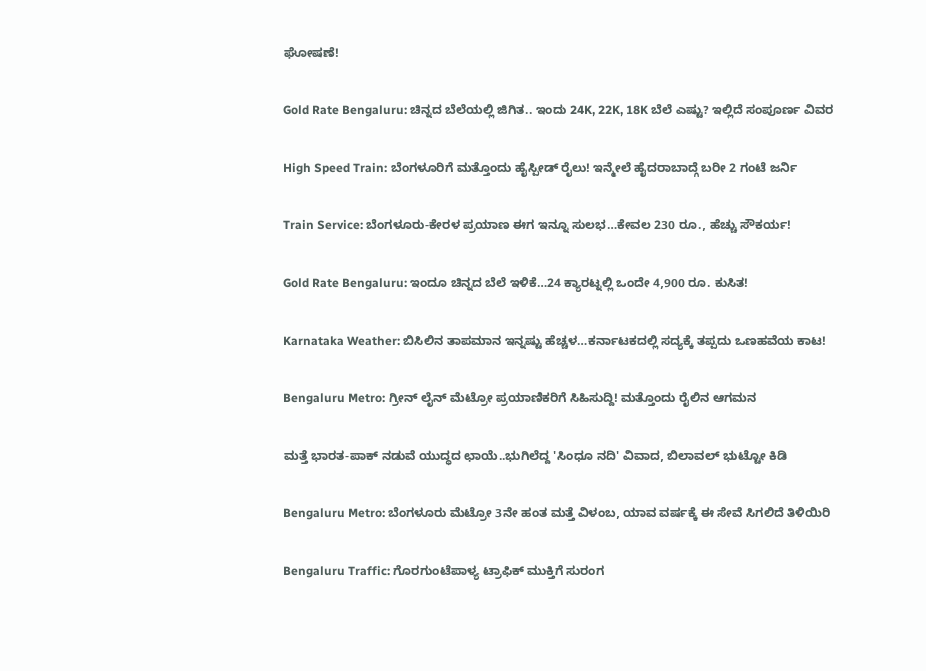ಘೋಷಣೆ!

Gold Rate Bengaluru: ಚಿನ್ನದ ಬೆಲೆಯಲ್ಲಿ ಜಿಗಿತ.. ಇಂದು 24K, 22K, 18K ಬೆಲೆ ಎಷ್ಟು? ಇಲ್ಲಿದೆ ಸಂಪೂರ್ಣ ವಿವರ

High Speed Train: ಬೆಂಗಳೂರಿಗೆ ಮತ್ತೊಂದು ಹೈಸ್ಪೀಡ್ ರೈಲು! ಇನ್ಮೇಲೆ ಹೈದರಾಬಾದ್ಗೆ ಬರೀ 2 ಗಂಟೆ ಜರ್ನಿ

Train Service: ಬೆಂಗಳೂರು-ಕೇರಳ ಪ್ರಯಾಣ ಈಗ ಇನ್ನೂ ಸುಲಭ…ಕೇವಲ 230 ರೂ., ಹೆಚ್ಚು ಸೌಕರ್ಯ!

Gold Rate Bengaluru: ಇಂದೂ ಚಿನ್ನದ ಬೆಲೆ ಇಳಿಕೆ…24 ಕ್ಯಾರಟ್ನಲ್ಲಿ ಒಂದೇ 4,900 ರೂ. ಕುಸಿತ!

Karnataka Weather: ಬಿಸಿಲಿನ ತಾಪಮಾನ ಇನ್ನಷ್ಟು ಹೆಚ್ಚಳ…ಕರ್ನಾಟಕದಲ್ಲಿ ಸದ್ಯಕ್ಕೆ ತಪ್ಪದು ಒಣಹವೆಯ ಕಾಟ!

Bengaluru Metro: ಗ್ರೀನ್ ಲೈನ್ ಮೆಟ್ರೋ ಪ್ರಯಾಣಿಕರಿಗೆ ಸಿಹಿಸುದ್ದಿ! ಮತ್ತೊಂದು ರೈಲಿನ ಆಗಮನ

ಮತ್ತೆ ಭಾರತ-ಪಾಕ್ ನಡುವೆ ಯುದ್ಧದ ಛಾಯೆ..ಭುಗಿಲೆದ್ದ 'ಸಿಂಧೂ ನದಿ' ವಿವಾದ, ಬಿಲಾವಲ್ ಭುಟ್ಟೋ ಕಿಡಿ

Bengaluru Metro: ಬೆಂಗಳೂರು ಮೆಟ್ರೋ 3ನೇ ಹಂತ ಮತ್ತೆ ವಿಳಂಬ, ಯಾವ ವರ್ಷಕ್ಕೆ ಈ ಸೇವೆ ಸಿಗಲಿದೆ ತಿಳಿಯಿರಿ

Bengaluru Traffic: ಗೊರಗುಂಟೆಪಾಳ್ಯ ಟ್ರಾಫಿಕ್ ಮುಕ್ತಿಗೆ ಸುರಂಗ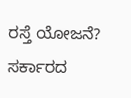ರಸ್ತೆ ಯೋಜನೆ? ಸರ್ಕಾರದ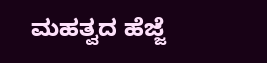ಮಹತ್ವದ ಹೆಜ್ಜೆ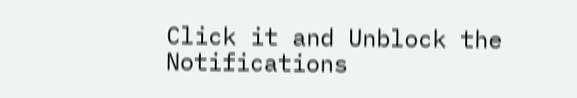Click it and Unblock the Notifications